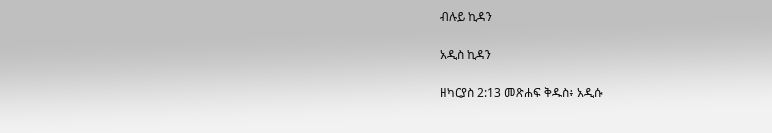ብሉይ ኪዳን

አዲስ ኪዳን

ዘካርያስ 2:13 መጽሐፍ ቅዱስ፥ አዲሱ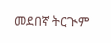መደበኛ ትርጒም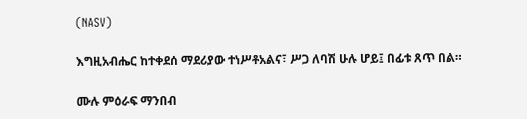(NASV)

እግዚአብሔር ከተቀደሰ ማደሪያው ተነሥቶአልና፣ ሥጋ ለባሽ ሁሉ ሆይ፤ በፊቱ ጸጥ በል።

ሙሉ ምዕራፍ ማንበብ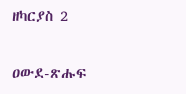ዘካርያስ 2

ዐውደ-ጽሑፍ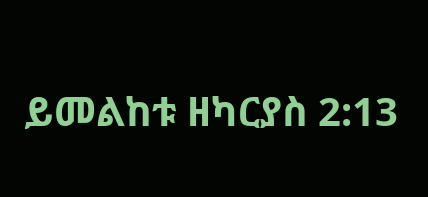ይመልከቱ ዘካርያስ 2:13